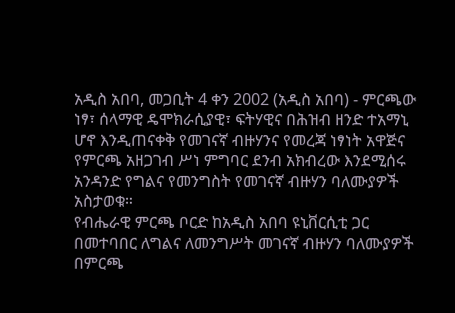አዲስ አበባ, መጋቢት 4 ቀን 2002 (አዲስ አበባ) - ምርጫው ነፃ፣ ሰላማዊ ዴሞክራሲያዊ፣ ፍትሃዊና በሕዝብ ዘንድ ተአማኒ ሆኖ እንዲጠናቀቅ የመገናኛ ብዙሃንና የመረጃ ነፃነት አዋጅና የምርጫ አዘጋገብ ሥነ ምግባር ደንብ አክብረው እንደሚሰሩ አንዳንድ የግልና የመንግስት የመገናኛ ብዙሃን ባለሙያዎች አስታወቁ።
የብሔራዊ ምርጫ ቦርድ ከአዲስ አበባ ዩኒቨርሲቲ ጋር በመተባበር ለግልና ለመንግሥት መገናኛ ብዙሃን ባለሙያዎች በምርጫ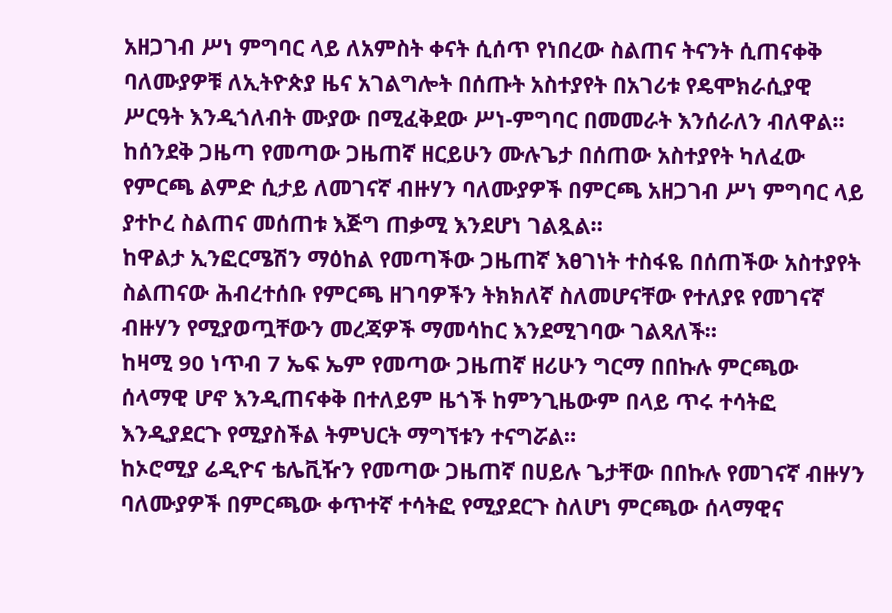አዘጋገብ ሥነ ምግባር ላይ ለአምስት ቀናት ሲሰጥ የነበረው ስልጠና ትናንት ሲጠናቀቅ ባለሙያዎቹ ለኢትዮጵያ ዜና አገልግሎት በሰጡት አስተያየት በአገሪቱ የዴሞክራሲያዊ ሥርዓት እንዲጎለብት ሙያው በሚፈቅደው ሥነ-ምግባር በመመራት እንሰራለን ብለዋል።
ከሰንደቅ ጋዜጣ የመጣው ጋዜጠኛ ዘርይሁን ሙሉጌታ በሰጠው አስተያየት ካለፈው የምርጫ ልምድ ሲታይ ለመገናኛ ብዙሃን ባለሙያዎች በምርጫ አዘጋገብ ሥነ ምግባር ላይ ያተኮረ ስልጠና መሰጠቱ እጅግ ጠቃሚ እንደሆነ ገልጿል።
ከዋልታ ኢንፎርሜሽን ማዕከል የመጣችው ጋዜጠኛ እፀገነት ተስፋዬ በሰጠችው አስተያየት ስልጠናው ሕብረተሰቡ የምርጫ ዘገባዎችን ትክክለኛ ስለመሆናቸው የተለያዩ የመገናኛ ብዙሃን የሚያወጧቸውን መረጃዎች ማመሳከር እንደሚገባው ገልጻለች።
ከዛሚ 90 ነጥብ 7 ኤፍ ኤም የመጣው ጋዜጠኛ ዘሪሁን ግርማ በበኩሉ ምርጫው ሰላማዊ ሆኖ እንዲጠናቀቅ በተለይም ዜጎች ከምንጊዜውም በላይ ጥሩ ተሳትፎ እንዲያደርጉ የሚያስችል ትምህርት ማግኘቱን ተናግሯል።
ከኦሮሚያ ሬዲዮና ቴሌቪዥን የመጣው ጋዜጠኛ በሀይሉ ጌታቸው በበኩሉ የመገናኛ ብዙሃን ባለሙያዎች በምርጫው ቀጥተኛ ተሳትፎ የሚያደርጉ ስለሆነ ምርጫው ሰላማዊና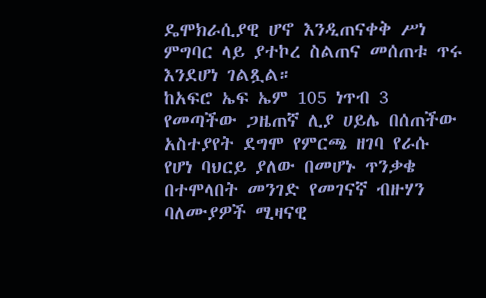ዴሞክራሲያዊ ሆኖ እንዲጠናቀቅ ሥነ ምግባር ላይ ያተኮረ ስልጠና መሰጠቱ ጥሩ እንደሆነ ገልጿል።
ከአፍሮ ኤፍ ኤም 105 ነጥብ 3 የመጣችው ጋዜጠኛ ሊያ ሀይሌ በሰጠችው አስተያየት ደግሞ የምርጫ ዘገባ የራሱ የሆነ ባህርይ ያለው በመሆኑ ጥንቃቄ በተሞላበት መንገድ የመገናኛ ብዙሃን ባለሙያዎች ሚዛናዊ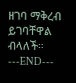ዘገባ ማቅረብ ይገባቸዋል ብላለች።
---END---